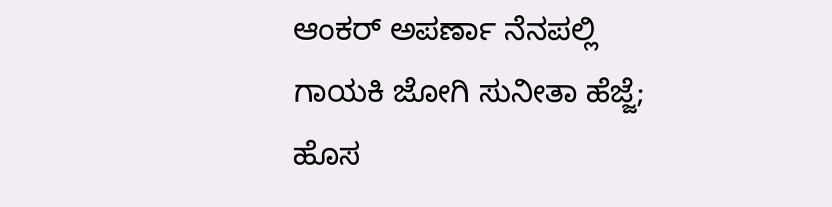ಆಂಕರ್ ಅಪರ್ಣಾ ನೆನಪಲ್ಲಿ ಗಾಯಕಿ ಜೋಗಿ ಸುನೀತಾ ಹೆಜ್ಜೆ; ಹೊಸ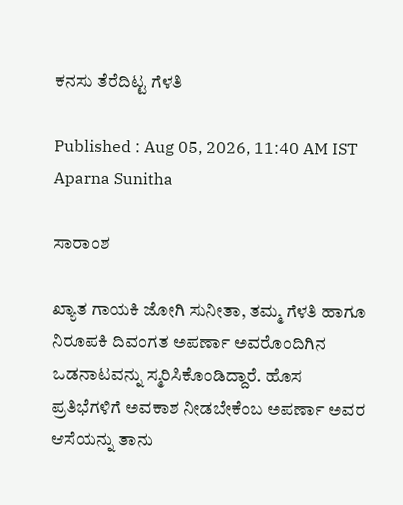ಕನಸು ತೆರೆದಿಟ್ಟ ಗೆಳತಿ

Published : Aug 05, 2026, 11:40 AM IST
Aparna Sunitha

ಸಾರಾಂಶ

ಖ್ಯಾತ ಗಾಯಕಿ ಜೋಗಿ ಸುನೀತಾ, ತಮ್ಮ ಗೆಳತಿ ಹಾಗೂ ನಿರೂಪಕಿ ದಿವಂಗತ ಅಪರ್ಣಾ ಅವರೊಂದಿಗಿನ ಒಡನಾಟವನ್ನು ಸ್ಮರಿಸಿಕೊಂಡಿದ್ದಾರೆ. ಹೊಸ ಪ್ರತಿಭೆಗಳಿಗೆ ಅವಕಾಶ ನೀಡಬೇಕೆಂಬ ಅಪರ್ಣಾ ಅವರ ಆಸೆಯನ್ನು ತಾನು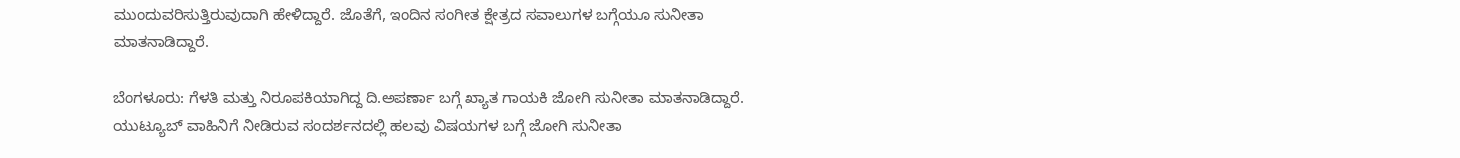ಮುಂದುವರಿಸುತ್ತಿರುವುದಾಗಿ ಹೇಳಿದ್ದಾರೆ. ಜೊತೆಗೆ, ಇಂದಿನ ಸಂಗೀತ ಕ್ಷೇತ್ರದ ಸವಾಲುಗಳ ಬಗ್ಗೆಯೂ ಸುನೀತಾ ಮಾತನಾಡಿದ್ದಾರೆ.

ಬೆಂಗಳೂರು: ಗೆಳತಿ ಮತ್ತು ನಿರೂಪಕಿಯಾಗಿದ್ದ ದಿ.ಅಪರ್ಣಾ ಬಗ್ಗೆ ಖ್ಯಾತ ಗಾಯಕಿ ಜೋಗಿ ಸುನೀತಾ ಮಾತನಾಡಿದ್ದಾರೆ. ಯುಟ್ಯೂಬ್ ವಾಹಿನಿಗೆ ನೀಡಿರುವ ಸಂದರ್ಶನದಲ್ಲಿ ಹಲವು ವಿಷಯಗಳ ಬಗ್ಗೆ ಜೋಗಿ ಸುನೀತಾ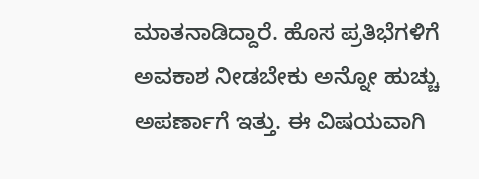ಮಾತನಾಡಿದ್ದಾರೆ. ಹೊಸ ಪ್ರತಿಭೆಗಳಿಗೆ ಅವಕಾಶ ನೀಡಬೇಕು ಅನ್ನೋ ಹುಚ್ಚು ಅಪರ್ಣಾಗೆ ಇತ್ತು. ಈ ವಿಷಯವಾಗಿ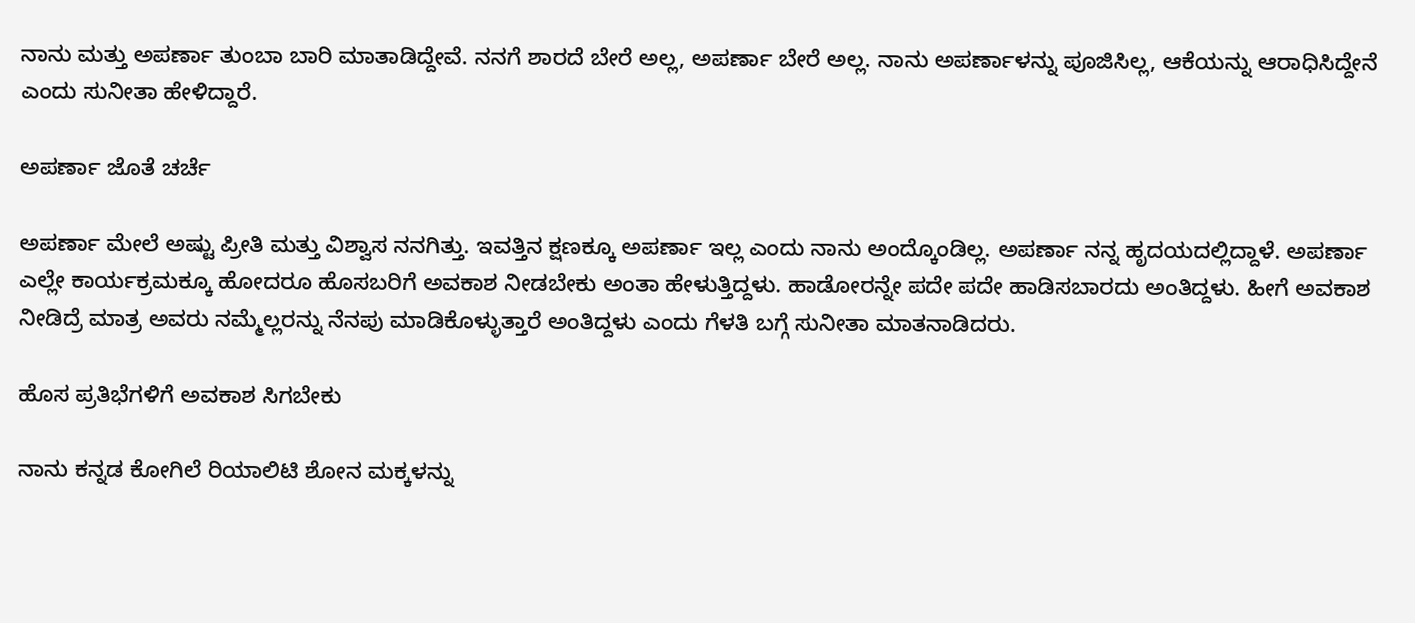ನಾನು ಮತ್ತು ಅಪರ್ಣಾ ತುಂಬಾ ಬಾರಿ ಮಾತಾಡಿದ್ದೇವೆ. ನನಗೆ ಶಾರದೆ ಬೇರೆ ಅಲ್ಲ, ಅಪರ್ಣಾ ಬೇರೆ ಅಲ್ಲ. ನಾನು ಅಪರ್ಣಾಳನ್ನು ಪೂಜಿಸಿಲ್ಲ, ಆಕೆಯನ್ನು ಆರಾಧಿಸಿದ್ದೇನೆ ಎಂದು ಸುನೀತಾ ಹೇಳಿದ್ದಾರೆ.

ಅಪರ್ಣಾ ಜೊತೆ ಚರ್ಚೆ

ಅಪರ್ಣಾ ಮೇಲೆ ಅಷ್ಟು ಪ್ರೀತಿ ಮತ್ತು ವಿಶ್ವಾಸ ನನಗಿತ್ತು. ಇವತ್ತಿನ ಕ್ಷಣಕ್ಕೂ ಅಪರ್ಣಾ ಇಲ್ಲ ಎಂದು ನಾನು ಅಂದ್ಕೊಂಡಿಲ್ಲ. ಅಪರ್ಣಾ ನನ್ನ ಹೃದಯದಲ್ಲಿದ್ದಾಳೆ. ಅಪರ್ಣಾ ಎಲ್ಲೇ ಕಾರ್ಯಕ್ರಮಕ್ಕೂ ಹೋದರೂ ಹೊಸಬರಿಗೆ ಅವಕಾಶ ನೀಡಬೇಕು ಅಂತಾ ಹೇಳುತ್ತಿದ್ದಳು. ಹಾಡೋರನ್ನೇ ಪದೇ ಪದೇ ಹಾಡಿಸಬಾರದು ಅಂತಿದ್ದಳು. ಹೀಗೆ ಅವಕಾಶ ನೀಡಿದ್ರೆ ಮಾತ್ರ ಅವರು ನಮ್ಮೆಲ್ಲರನ್ನು ನೆನಪು ಮಾಡಿಕೊಳ್ಳುತ್ತಾರೆ ಅಂತಿದ್ದಳು ಎಂದು ಗೆಳತಿ ಬಗ್ಗೆ ಸುನೀತಾ ಮಾತನಾಡಿದರು.

ಹೊಸ ಪ್ರತಿಭೆಗಳಿಗೆ ಅವಕಾಶ ಸಿಗಬೇಕು

ನಾನು ಕನ್ನಡ ಕೋಗಿಲೆ ರಿಯಾಲಿಟಿ ಶೋನ ಮಕ್ಕಳನ್ನು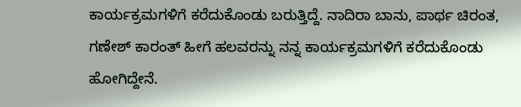ಕಾರ್ಯಕ್ರಮಗಳಿಗೆ ಕರೆದುಕೊಂಡು ಬರುತ್ತಿದ್ದೆ. ನಾದಿರಾ ಬಾನು, ಪಾರ್ಥ ಚಿರಂತ, ಗಣೇಶ್ ಕಾರಂತ್ ಹೀಗೆ ಹಲವರನ್ನು ನನ್ನ ಕಾರ್ಯಕ್ರಮಗಳಿಗೆ ಕರೆದುಕೊಂಡು ಹೋಗಿದ್ದೇನೆ.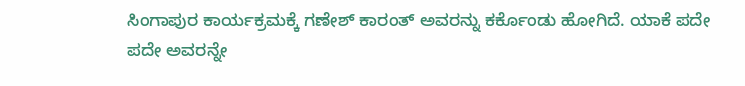ಸಿಂಗಾಪುರ ಕಾರ್ಯಕ್ರಮಕ್ಕೆ ಗಣೇಶ್ ಕಾರಂತ್ ಅವರನ್ನು ಕರ್ಕೊಂಡು ಹೋಗಿದೆ. ಯಾಕೆ ಪದೇ ಪದೇ ಅವರನ್ನೇ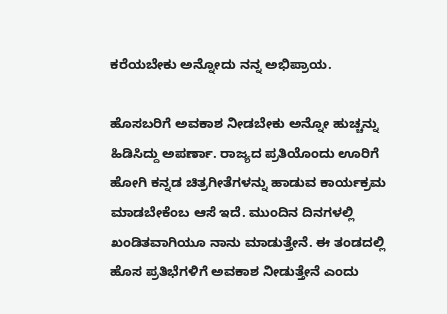ಕರೆಯಬೇಕು ಅನ್ನೋದು ನನ್ನ ಅಭಿಪ್ರಾಯ.

ಹೊಸಬರಿಗೆ ಅವಕಾಶ ನೀಡಬೇಕು ಅನ್ನೋ ಹುಚ್ಚನ್ನು ಹಿಡಿಸಿದ್ದು ಅಪರ್ಣಾ. ರಾಜ್ಯದ ಪ್ರತಿಯೊಂದು ಊರಿಗೆ ಹೋಗಿ ಕನ್ನಡ ಚಿತ್ರಗೀತೆಗಳನ್ನು ಹಾಡುವ ಕಾರ್ಯಕ್ರಮ ಮಾಡಬೇಕೆಂಬ ಆಸೆ ಇದೆ. ಮುಂದಿನ ದಿನಗಳಲ್ಲಿ ಖಂಡಿತವಾಗಿಯೂ ನಾನು ಮಾಡುತ್ತೇನೆ. ಈ ತಂಡದಲ್ಲಿ ಹೊಸ ಪ್ರತಿಭೆಗಳಿಗೆ ಅವಕಾಶ ನೀಡುತ್ತೇನೆ ಎಂದು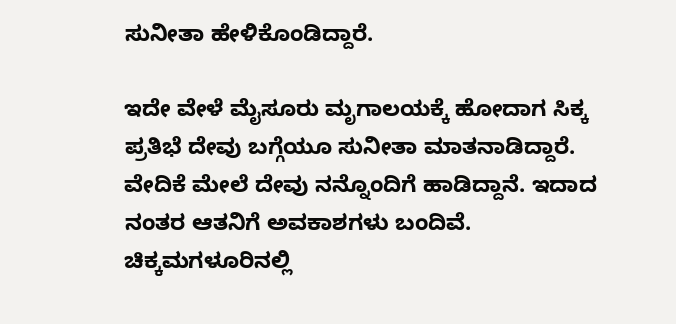ಸುನೀತಾ ಹೇಳಿಕೊಂಡಿದ್ದಾರೆ.

ಇದೇ ವೇಳೆ ಮೈಸೂರು ಮೃಗಾಲಯಕ್ಕೆ ಹೋದಾಗ ಸಿಕ್ಕ ಪ್ರತಿಭೆ ದೇವು ಬಗ್ಗೆಯೂ ಸುನೀತಾ ಮಾತನಾಡಿದ್ದಾರೆ. ವೇದಿಕೆ ಮೇಲೆ ದೇವು ನನ್ನೊಂದಿಗೆ ಹಾಡಿದ್ದಾನೆ. ಇದಾದ ನಂತರ ಆತನಿಗೆ ಅವಕಾಶಗಳು ಬಂದಿವೆ. ಚಿಕ್ಕಮಗಳೂರಿನಲ್ಲಿ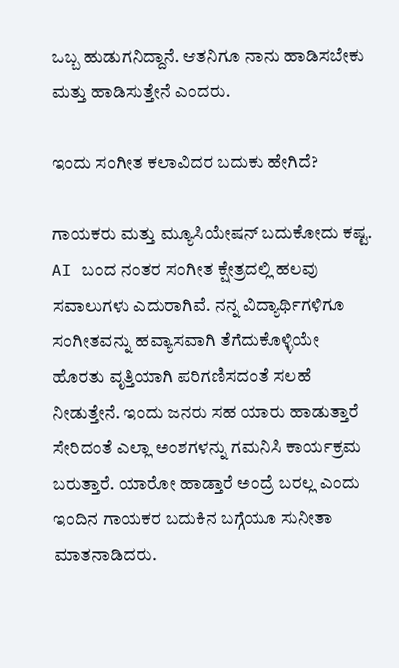ಒಬ್ಬ ಹುಡುಗನಿದ್ದಾನೆ. ಆತನಿಗೂ ನಾನು ಹಾಡಿಸಬೇಕು ಮತ್ತು ಹಾಡಿಸುತ್ತೇನೆ ಎಂದರು.

ಇಂದು ಸಂಗೀತ ಕಲಾವಿದರ ಬದುಕು ಹೇಗಿದೆ?

ಗಾಯಕರು ಮತ್ತು ಮ್ಯೂಸಿಯೇಷನ್ ಬದುಕೋದು ಕಷ್ಟ. AI ಬಂದ ನಂತರ ಸಂಗೀತ ಕ್ಷೇತ್ರದಲ್ಲಿ ಹಲವು ಸವಾಲುಗಳು ಎದುರಾಗಿವೆ. ನನ್ನ ವಿದ್ಯಾರ್ಥಿಗಳಿಗೂ ಸಂಗೀತವನ್ನು ಹವ್ಯಾಸವಾಗಿ ತೆಗೆದುಕೊಳ್ಳಿಯೇ ಹೊರತು ವೃತ್ತಿಯಾಗಿ ಪರಿಗಣಿಸದಂತೆ ಸಲಹೆ ನೀಡುತ್ತೇನೆ. ಇಂದು ಜನರು ಸಹ ಯಾರು ಹಾಡುತ್ತಾರೆ ಸೇರಿದಂತೆ ಎಲ್ಲಾ ಅಂಶಗಳನ್ನು ಗಮನಿಸಿ ಕಾರ್ಯಕ್ರಮ ಬರುತ್ತಾರೆ. ಯಾರೋ ಹಾಡ್ತಾರೆ ಅಂದ್ರೆ ಬರಲ್ಲ ಎಂದು ಇಂದಿನ ಗಾಯಕರ ಬದುಕಿನ ಬಗ್ಗೆಯೂ ಸುನೀತಾ ಮಾತನಾಡಿದರು.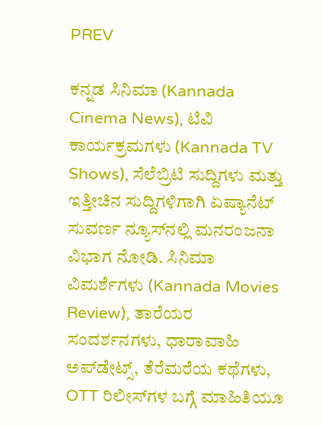PREV

ಕನ್ನಡ ಸಿನಿಮಾ (Kannada Cinema News), ಟಿವಿ ಕಾರ್ಯಕ್ರಮಗಳು (Kannada TV Shows), ಸೆಲೆಬ್ರಿಟಿ ಸುದ್ದಿಗಳು ಮತ್ತು ಇತ್ತೀಚಿನ ಸುದ್ದಿಗಳಿಗಾಗಿ ಏಷ್ಯಾನೆಟ್ ಸುವರ್ಣ ನ್ಯೂಸ್‌ನಲ್ಲಿ ಮನರಂಜನಾ ವಿಭಾಗ ನೋಡಿ. ಸಿನಿಮಾ ವಿಮರ್ಶೆಗಳು (Kannada Movies Review), ತಾರೆಯರ ಸಂದರ್ಶನಗಳು, ಧಾರಾವಾಹಿ ಅಪ್‌ಡೇಟ್ಸ್‌, ತೆರೆಮರೆಯ ಕಥೆಗಳು, OTT ರಿಲೀಸ್‌ಗಳ ಬಗ್ಗೆ ಮಾಹಿತಿಯೂ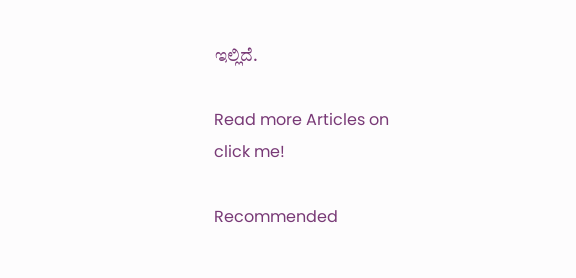ಇಲ್ಲಿದೆ.

Read more Articles on
click me!

Recommended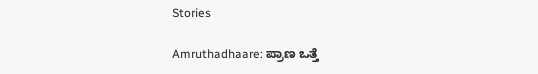Stories

Amruthadhaare: ಪ್ರಾಣ ಒತ್ತೆ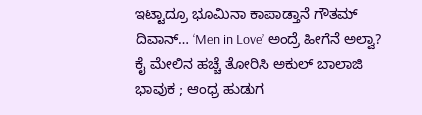ಇಟ್ಟಾದ್ರೂ ಭೂಮಿನಾ ಕಾಪಾಡ್ತಾನೆ ಗೌತಮ್ ದಿವಾನ್… ‘Men in Love’ ಅಂದ್ರೆ ಹೀಗೆನೆ ಅಲ್ವಾ?
ಕೈ ಮೇಲಿನ ಹಚ್ಚೆ ತೋರಿಸಿ ಅಕುಲ್ ಬಾಲಾಜಿ ಭಾವುಕ ; ಆಂಧ್ರ ಹುಡುಗ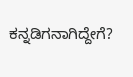ಕನ್ನಡಿಗನಾಗಿದ್ದೇಗೆ?